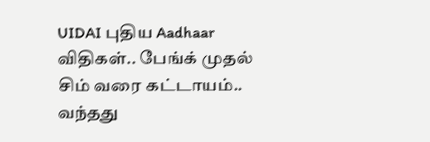UIDAI புதிய Aadhaar விதிகள்.. பேங்க் முதல் சிம் வரை கட்டாயம்.. வந்தது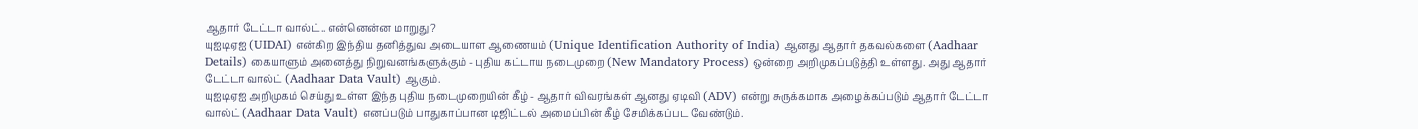ஆதார் டேட்டா வால்ட்.. என்னென்ன மாறுது?
யுஐடிஏஐ (UIDAI) என்கிற இந்திய தனித்துவ அடையாள ஆணையம் (Unique Identification Authority of India) ஆனது ஆதார் தகவல்களை (Aadhaar Details) கையாளும் அனைத்து நிறுவனங்களுக்கும் - புதிய கட்டாய நடைமுறை (New Mandatory Process) ஒன்றை அறிமுகப்படுத்தி உள்ளது. அது ஆதார் டேட்டா வால்ட் (Aadhaar Data Vault) ஆகும்.
யுஐடிஏஐ அறிமுகம் செய்து உள்ள இந்த புதிய நடைமுறையின் கீழ் - ஆதார் விவரங்கள் ஆனது ஏடிவி (ADV) என்று சுருக்கமாக அழைக்கப்படும் ஆதார் டேட்டா வால்ட் (Aadhaar Data Vault) எனப்படும் பாதுகாப்பான டிஜிட்டல் அமைப்பின் கீழ் சேமிக்கப்பட வேண்டும்.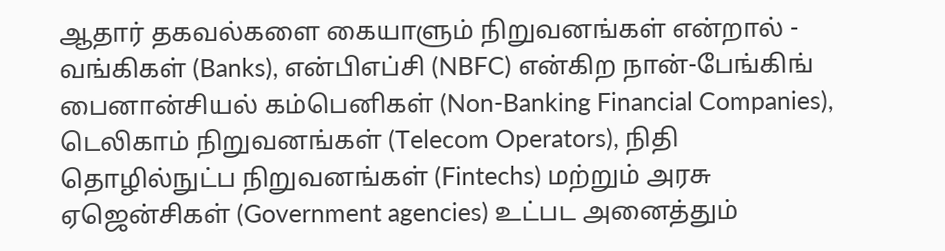ஆதார் தகவல்களை கையாளும் நிறுவனங்கள் என்றால் - வங்கிகள் (Banks), என்பிஎப்சி (NBFC) என்கிற நான்-பேங்கிங் பைனான்சியல் கம்பெனிகள் (Non-Banking Financial Companies), டெலிகாம் நிறுவனங்கள் (Telecom Operators), நிதி தொழில்நுட்ப நிறுவனங்கள் (Fintechs) மற்றும் அரசு ஏஜென்சிகள் (Government agencies) உட்பட அனைத்தும்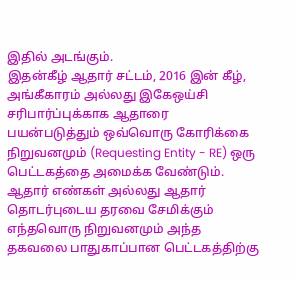இதில் அடங்கும்.
இதன்கீழ் ஆதார் சட்டம், 2016 இன் கீழ், அங்கீகாரம் அல்லது இகேஒய்சி சரிபார்ப்புக்காக ஆதாரை பயன்படுத்தும் ஒவ்வொரு கோரிக்கை நிறுவனமும் (Requesting Entity - RE) ஒரு பெட்டகத்தை அமைக்க வேண்டும். ஆதார் எண்கள் அல்லது ஆதார் தொடர்புடைய தரவை சேமிக்கும் எந்தவொரு நிறுவனமும் அந்த தகவலை பாதுகாப்பான பெட்டகத்திற்கு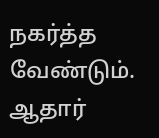நகர்த்த வேண்டும்.
ஆதார்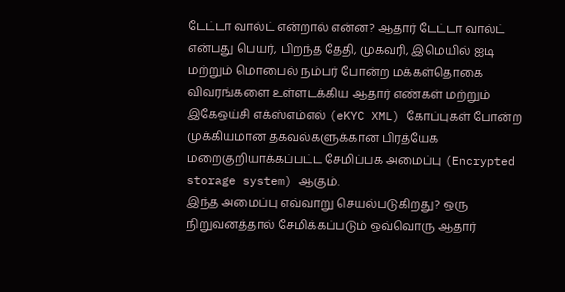டேட்டா வால்ட் என்றால் என்ன? ஆதார் டேட்டா வால்ட் என்பது பெயர், பிறந்த தேதி, முகவரி, இமெயில் ஐடி மற்றும் மொபைல் நம்பர் போன்ற மக்கள்தொகை விவரங்களை உள்ளடக்கிய ஆதார் எண்கள் மற்றும் இகேஒய்சி எக்ஸ்எம்எல் (eKYC XML) கோப்புகள் போன்ற முக்கியமான தகவல்களுக்கான பிரத்யேக மறைகுறியாக்கப்பட்ட சேமிப்பக அமைப்பு (Encrypted storage system) ஆகும்.
இந்த அமைப்பு எவ்வாறு செயல்படுகிறது? ஒரு நிறுவனத்தால் சேமிக்கப்படும் ஒவ்வொரு ஆதார்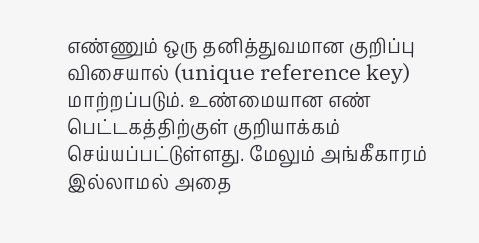எண்ணும் ஒரு தனித்துவமான குறிப்பு விசையால் (unique reference key) மாற்றப்படும். உண்மையான எண் பெட்டகத்திற்குள் குறியாக்கம் செய்யப்பட்டுள்ளது. மேலும் அங்கீகாரம் இல்லாமல் அதை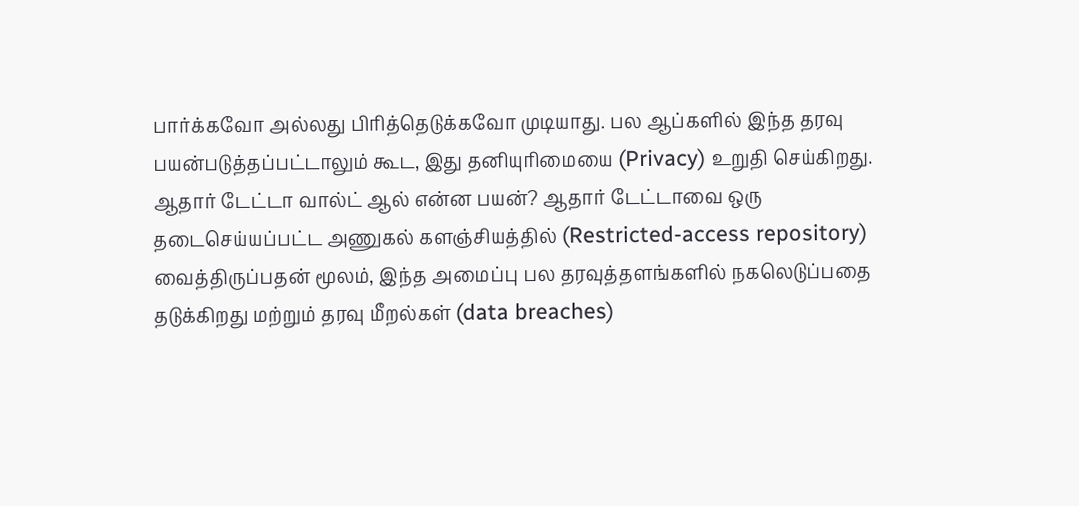பார்க்கவோ அல்லது பிரித்தெடுக்கவோ முடியாது. பல ஆப்களில் இந்த தரவு பயன்படுத்தப்பட்டாலும் கூட, இது தனியுரிமையை (Privacy) உறுதி செய்கிறது.
ஆதார் டேட்டா வால்ட் ஆல் என்ன பயன்? ஆதார் டேட்டாவை ஒரு தடைசெய்யப்பட்ட அணுகல் களஞ்சியத்தில் (Restricted-access repository) வைத்திருப்பதன் மூலம், இந்த அமைப்பு பல தரவுத்தளங்களில் நகலெடுப்பதை தடுக்கிறது மற்றும் தரவு மீறல்கள் (data breaches)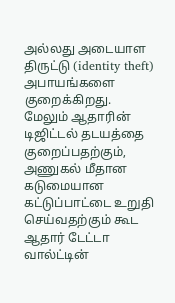அல்லது அடையாள திருட்டு (identity theft) அபாயங்களை குறைக்கிறது.
மேலும் ஆதாரின் டிஜிட்டல் தடயத்தை குறைப்பதற்கும், அணுகல் மீதான கடுமையான கட்டுப்பாட்டை உறுதி செய்வதற்கும் கூட ஆதார் டேட்டா வால்ட்டின்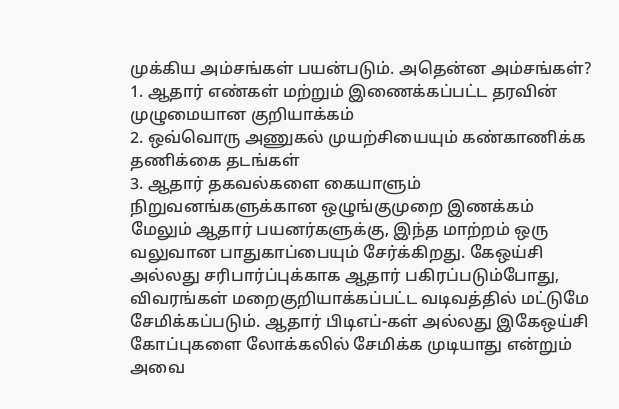முக்கிய அம்சங்கள் பயன்படும். அதென்ன அம்சங்கள்?
1. ஆதார் எண்கள் மற்றும் இணைக்கப்பட்ட தரவின் முழுமையான குறியாக்கம்
2. ஒவ்வொரு அணுகல் முயற்சியையும் கண்காணிக்க தணிக்கை தடங்கள்
3. ஆதார் தகவல்களை கையாளும் நிறுவனங்களுக்கான ஒழுங்குமுறை இணக்கம்
மேலும் ஆதார் பயனர்களுக்கு, இந்த மாற்றம் ஒரு வலுவான பாதுகாப்பையும் சேர்க்கிறது. கேஒய்சி அல்லது சரிபார்ப்புக்காக ஆதார் பகிரப்படும்போது, விவரங்கள் மறைகுறியாக்கப்பட்ட வடிவத்தில் மட்டுமே சேமிக்கப்படும். ஆதார் பிடிஎப்-கள் அல்லது இகேஒய்சி கோப்புகளை லோக்கலில் சேமிக்க முடியாது என்றும் அவை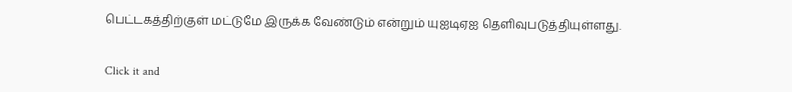பெட்டகத்திற்குள் மட்டுமே இருக்க வேண்டும் என்றும் யுஐடிஏஐ தெளிவுபடுத்தியுள்ளது.


Click it and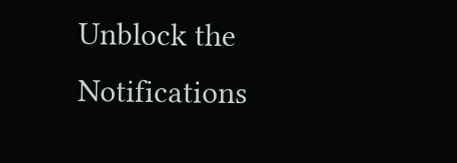Unblock the Notifications